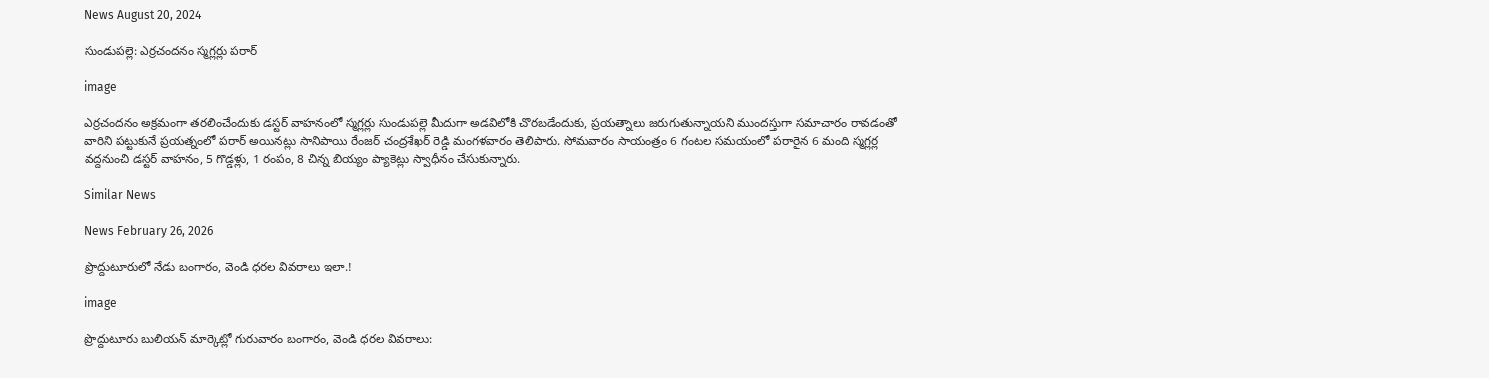News August 20, 2024

సుండుపల్లె: ఎర్రచందనం స్మగ్లర్లు పరార్

image

ఎర్రచందనం అక్రమంగా తరలించేందుకు డస్టర్ వాహనంలో స్మగ్లర్లు సుండుపల్లె మీదుగా అడవిలోకి చొరబడేందుకు, ప్రయత్నాలు జరుగుతున్నాయని ముందస్తుగా సమాచారం రావడంతో వారిని పట్టుకునే ప్రయత్నంలో పరార్ అయినట్లు సానిపాయి రేంజర్ చంద్రశేఖర్ రెడ్డి మంగళవారం తెలిపారు. సోమవారం సాయంత్రం 6 గంటల సమయంలో పరారైన 6 మంది స్మగ్లర్ల వద్దనుంచి డస్టర్ వాహనం, 5 గొడ్డళ్లు, 1 రంపం, 8 చిన్న బియ్యం ప్యాకెట్లు స్వాధీనం చేసుకున్నారు.

Similar News

News February 26, 2026

ప్రొద్దుటూరులో నేడు బంగారం, వెండి ధరల వివరాలు ఇలా.!

image

ప్రొద్దుటూరు బులియన్ మార్కెట్లో గురువారం బంగారం, వెండి ధరల వివరాలు: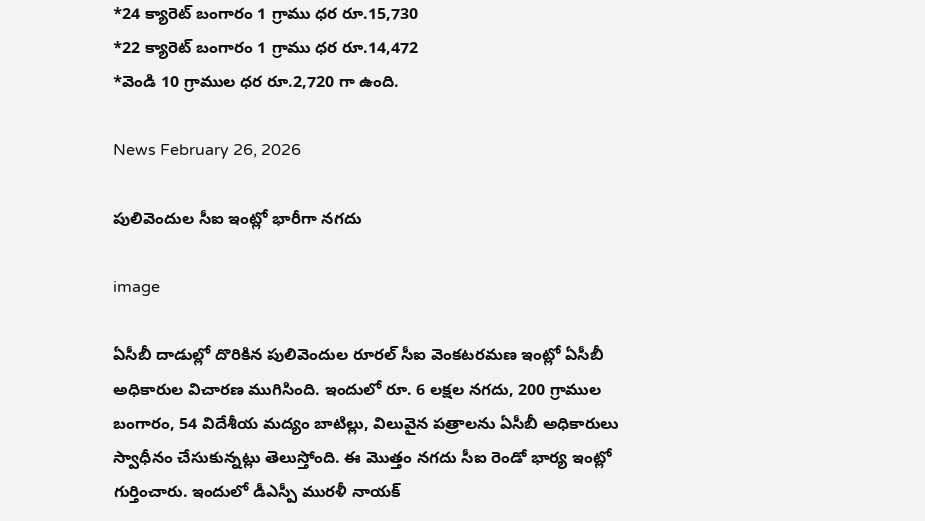*24 క్యారెట్ బంగారం 1 గ్రాము ధర రూ.15,730
*22 క్యారెట్ బంగారం 1 గ్రాము ధర రూ.14,472
*వెండి 10 గ్రాముల ధర రూ.2,720 గా ఉంది.

News February 26, 2026

పులివెందుల సీఐ ఇంట్లో భారీగా నగదు

image

ఏసీబీ దాడుల్లో దొరికిన పులివెందుల రూరల్ సీఐ వెంకటరమణ ఇంట్లో ఏసీబీ అధికారుల విచారణ ముగిసింది. ఇందులో రూ. 6 లక్షల నగదు, 200 గ్రాముల బంగారం, 54 విదేశీయ మద్యం బాటిల్లు, విలువైన పత్రాలను ఏసీబీ అధికారులు స్వాధీనం చేసుకున్నట్లు తెలుస్తోంది. ఈ మొత్తం నగదు సీఐ రెండో భార్య ఇంట్లో గుర్తించారు. ఇందులో డీఎస్పీ మురళీ నాయక్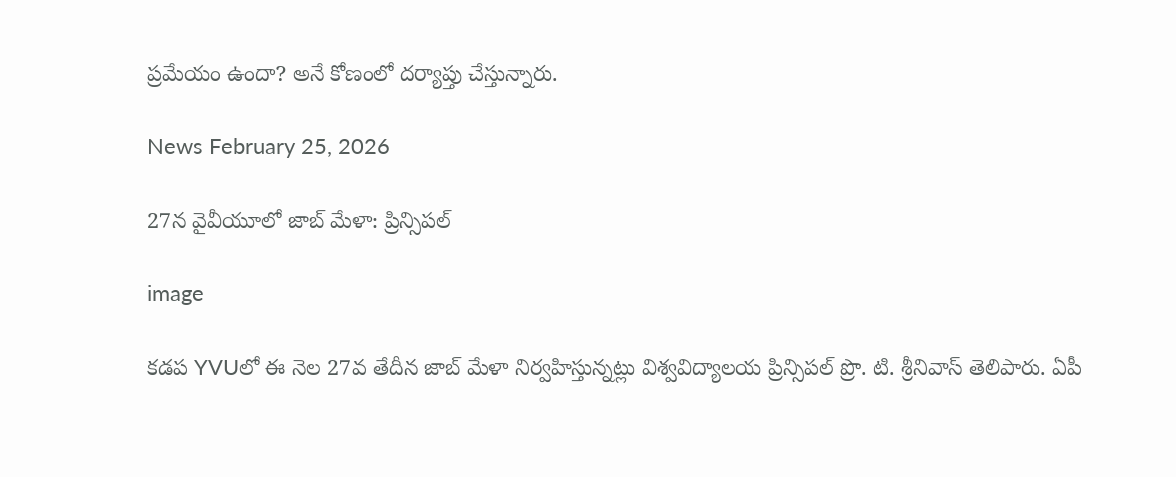ప్రమేయం ఉందా? అనే కోణంలో దర్యాప్తు చేస్తున్నారు.

News February 25, 2026

27న వైవీయూలో జాబ్ మేళా: ప్రిన్సిపల్

image

కడప YVUలో ఈ నెల 27వ తేదీన జాబ్ మేళా నిర్వహిస్తున్నట్లు విశ్వవిద్యాలయ ప్రిన్సిపల్ ప్రొ. టి. శ్రీనివాస్ తెలిపారు. ఏపీ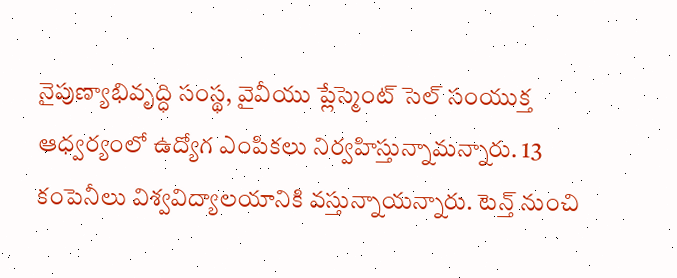నైపుణ్యాభివృద్ధి సంస్థ, వైవీయు ప్లేస్మెంట్ సెల్ సంయుక్త ఆధ్వర్యంలో ఉద్యోగ ఎంపికలు నిర్వహిస్తున్నామన్నారు. 13 కంపెనీలు విశ్వవిద్యాలయానికి వస్తున్నాయన్నారు. టెన్త్ నుంచి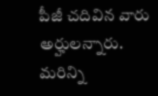పీజీ చదివిన వారు అర్హులన్నారు. మరిన్ని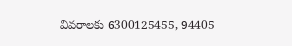వివరాలకు 6300125455, 94405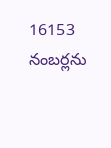16153 నంబర్లను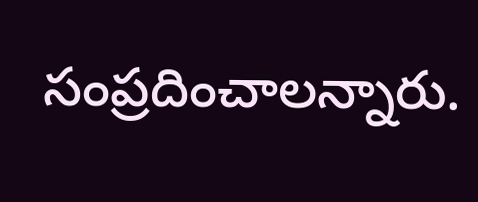సంప్రదించాలన్నారు.